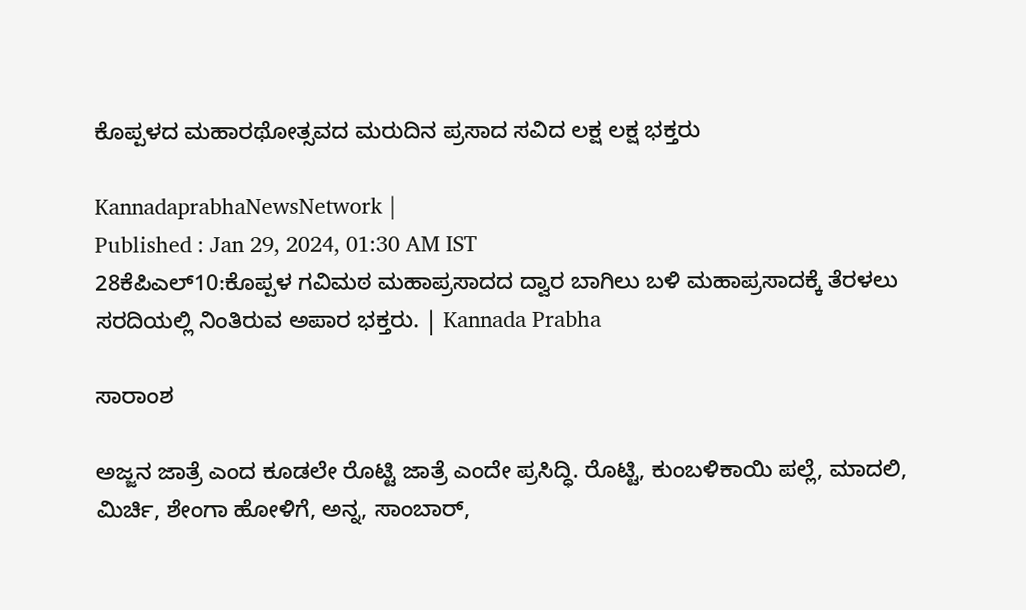ಕೊಪ್ಪಳದ ಮಹಾರಥೋತ್ಸವದ ಮರುದಿನ ಪ್ರಸಾದ ಸವಿದ ಲಕ್ಷ ಲಕ್ಷ ಭಕ್ತರು

KannadaprabhaNewsNetwork |
Published : Jan 29, 2024, 01:30 AM IST
28ಕೆಪಿಎಲ್10:ಕೊಪ್ಪಳ ಗವಿಮಠ ಮಹಾಪ್ರಸಾದದ ದ್ವಾರ ಬಾಗಿಲು ಬಳಿ ಮಹಾಪ್ರಸಾದಕ್ಕೆ ತೆರಳಲು ಸರದಿಯಲ್ಲಿ ನಿಂತಿರುವ ಅಪಾರ ಭಕ್ತರು. | Kannada Prabha

ಸಾರಾಂಶ

ಅಜ್ಜನ ಜಾತ್ರೆ ಎಂದ ಕೂಡಲೇ ರೊಟ್ಟಿ ಜಾತ್ರೆ ಎಂದೇ ಪ್ರಸಿದ್ಧಿ. ರೊಟ್ಟಿ, ಕುಂಬಳಿಕಾಯಿ ಪಲ್ಲೆ, ಮಾದಲಿ, ಮಿರ್ಚಿ, ಶೇಂಗಾ ಹೋಳಿಗೆ, ಅನ್ನ, ಸಾಂಬಾರ್,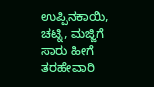ಉಪ್ಪಿನಕಾಯಿ, ಚಟ್ನಿ, ಮಜ್ಜಿಗೆ ಸಾರು ಹೀಗೆ ತರಹೇವಾರಿ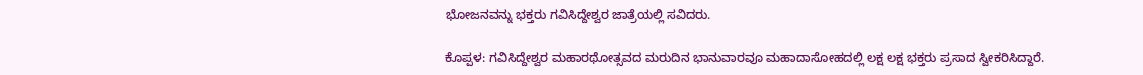ಭೋಜನವನ್ನು ಭಕ್ತರು ಗವಿಸಿದ್ದೇಶ್ವರ ಜಾತ್ರೆಯಲ್ಲಿ ಸವಿದರು.

ಕೊಪ್ಪಳ: ಗವಿಸಿದ್ದೇಶ್ವರ ಮಹಾರಥೋತ್ಸವದ ಮರುದಿನ ಭಾನುವಾರವೂ ಮಹಾದಾಸೋಹದಲ್ಲಿ ಲಕ್ಷ ಲಕ್ಷ ಭಕ್ತರು ಪ್ರಸಾದ ಸ್ವೀಕರಿಸಿದ್ದಾರೆ.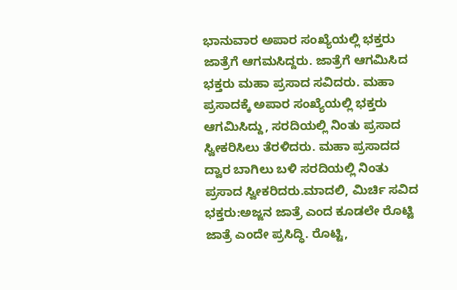ಭಾನುವಾರ ಅಪಾರ ಸಂಖ್ಯೆಯಲ್ಲಿ ಭಕ್ತರು ಜಾತ್ರೆಗೆ ಆಗಮಸಿದ್ದರು. ಜಾತ್ರೆಗೆ ಆಗಮಿಸಿದ ಭಕ್ತರು ಮಹಾ ಪ್ರಸಾದ ಸವಿದರು. ಮಹಾ ಪ್ರಸಾದಕ್ಕೆ ಅಪಾರ ಸಂಖ್ಯೆಯಲ್ಲಿ ಭಕ್ತರು ಆಗಮಿಸಿದ್ದು, ಸರದಿಯಲ್ಲಿ ನಿಂತು ಪ್ರಸಾದ ಸ್ವೀಕರಿಸಿಲು ತೆರಳಿದರು. ಮಹಾ ಪ್ರಸಾದದ ದ್ವಾರ ಬಾಗಿಲು ಬಳಿ ಸರದಿಯಲ್ಲಿ ನಿಂತು ಪ್ರಸಾದ ಸ್ವೀಕರಿದರು.ಮಾದಲಿ, ಮಿರ್ಚಿ ಸವಿದ ಭಕ್ತರು:ಅಜ್ಜನ ಜಾತ್ರೆ ಎಂದ ಕೂಡಲೇ ರೊಟ್ಟಿ ಜಾತ್ರೆ ಎಂದೇ ಪ್ರಸಿದ್ಧಿ. ರೊಟ್ಟಿ,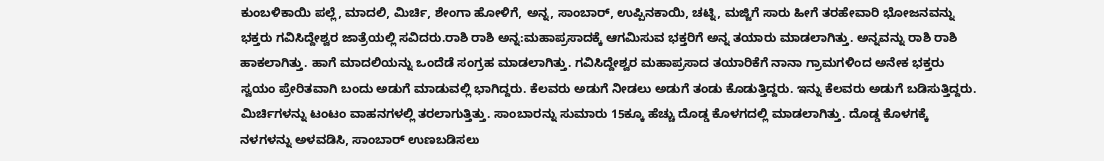ಕುಂಬಳಿಕಾಯಿ ಪಲ್ಲೆ, ಮಾದಲಿ, ಮಿರ್ಚಿ, ಶೇಂಗಾ ಹೋಳಿಗೆ, ಅನ್ನ, ಸಾಂಬಾರ್, ಉಪ್ಪಿನಕಾಯಿ, ಚಟ್ನಿ, ಮಜ್ಜಿಗೆ ಸಾರು ಹೀಗೆ ತರಹೇವಾರಿ ಭೋಜನವನ್ನು ಭಕ್ತರು ಗವಿಸಿದ್ದೇಶ್ವರ ಜಾತ್ರೆಯಲ್ಲಿ ಸವಿದರು.ರಾಶಿ ರಾಶಿ ಅನ್ನ:ಮಹಾಪ್ರಸಾದಕ್ಕೆ ಆಗಮಿಸುವ ಭಕ್ತರಿಗೆ ಅನ್ನ ತಯಾರು ಮಾಡಲಾಗಿತ್ತು. ಅನ್ನವನ್ನು ರಾಶಿ ರಾಶಿ ಹಾಕಲಾಗಿತ್ತು. ಹಾಗೆ ಮಾದಲಿಯನ್ನು ಒಂದೆಡೆ ಸಂಗ್ರಹ ಮಾಡಲಾಗಿತ್ತು. ಗವಿಸಿದ್ದೇಶ್ವರ ಮಹಾಪ್ರಸಾದ ತಯಾರಿಕೆಗೆ ನಾನಾ ಗ್ರಾಮಗಳಿಂದ ಅನೇಕ ಭಕ್ತರು ಸ್ವಯಂ ಪ್ರೇರಿತವಾಗಿ ಬಂದು ಅಡುಗೆ ಮಾಡುವಲ್ಲಿ ಭಾಗಿದ್ದರು. ಕೆಲವರು ಅಡುಗೆ ನೀಡಲು ಅಡುಗೆ ತಂಡು ಕೊಡುತ್ತಿದ್ದರು. ಇನ್ನು ಕೆಲವರು ಅಡುಗೆ ಬಡಿಸುತ್ತಿದ್ದರು. ಮಿರ್ಚಿಗಳನ್ನು ಟಂಟಂ ವಾಹನಗಳಲ್ಲಿ ತರಲಾಗುತ್ತಿತ್ತು. ಸಾಂಬಾರನ್ನು ಸುಮಾರು 15ಕ್ಕೂ ಹೆಚ್ಚು ದೊಡ್ಡ ಕೊಳಗದಲ್ಲಿ ಮಾಡಲಾಗಿತ್ತು. ದೊಡ್ಡ ಕೊಳಗಕ್ಕೆ ನಳಗಳನ್ನು ಅಳವಡಿಸಿ, ಸಾಂಬಾರ್ ಉಣಬಡಿಸಲು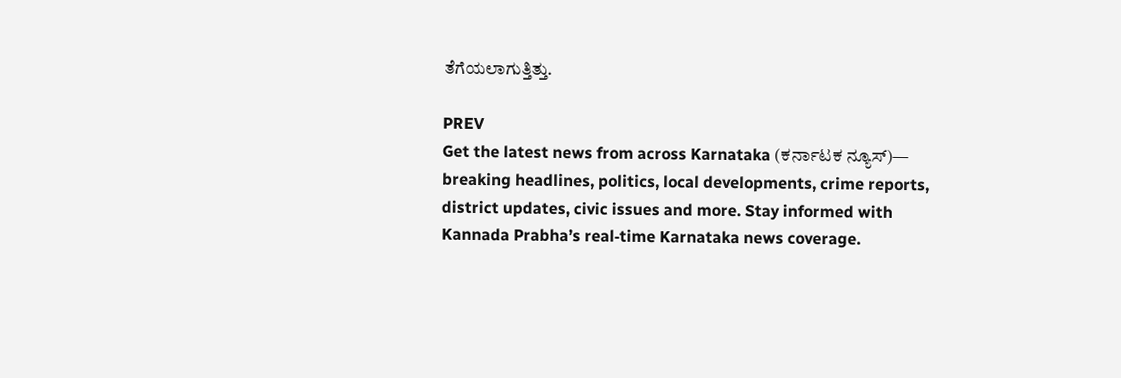ತೆಗೆಯಲಾಗುತ್ತಿತ್ತು.

PREV
Get the latest news from across Karnataka (ಕರ್ನಾಟಕ ನ್ಯೂಸ್)— breaking headlines, politics, local developments, crime reports, district updates, civic issues and more. Stay informed with Kannada Prabha’s real‑time Karnataka news coverage.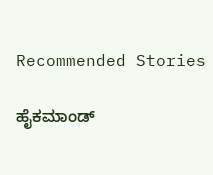Recommended Stories

ಹೈಕಮಾಂಡ್‌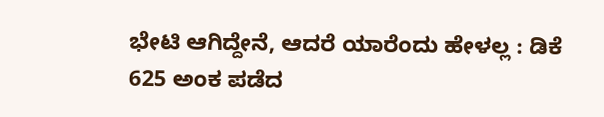ಭೇಟಿ ಆಗಿದ್ದೇನೆ, ಆದರೆ ಯಾರೆಂದು ಹೇಳಲ್ಲ : ಡಿಕೆ
625 ಅಂಕ ಪಡೆದ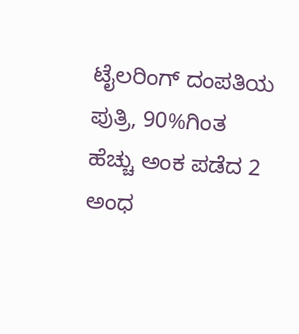ಟೈಲರಿಂಗ್‌ ದಂಪತಿಯ ಪುತ್ರಿ, 90%ಗಿಂತ ಹೆಚ್ಚು ಅಂಕ ಪಡೆದ 2 ಅಂಧ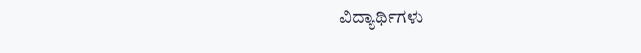ವಿದ್ಯಾರ್ಥಿಗಳು